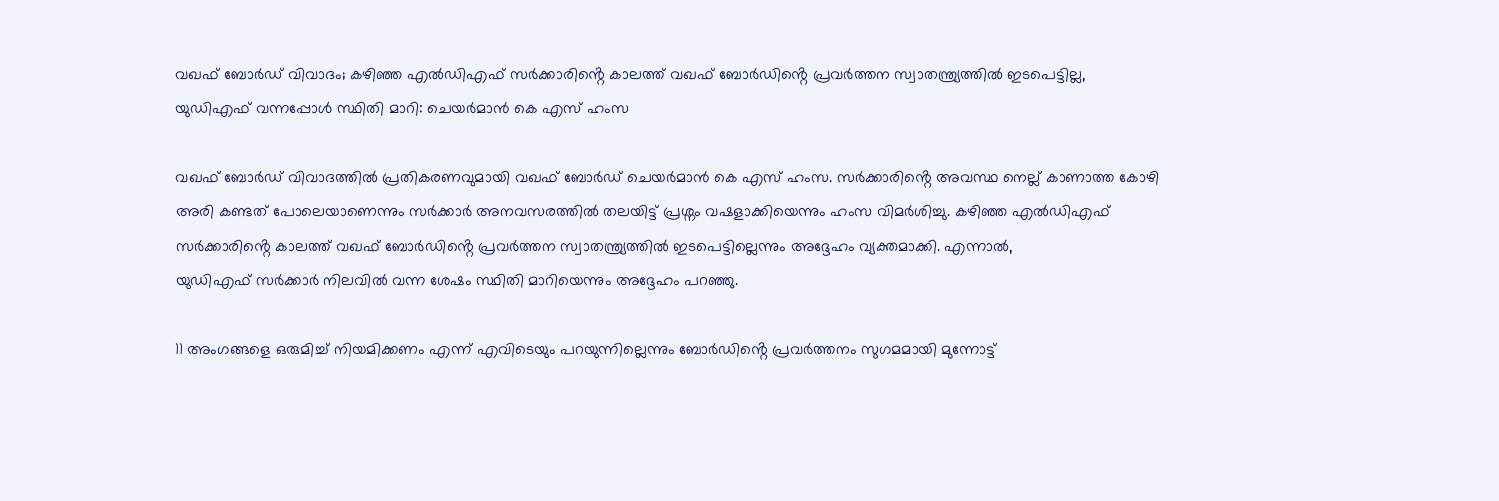വഖഫ് ബോര്‍ഡ് വിവാദം; കഴിഞ്ഞ എൽഡിഎഫ് സർക്കാരിൻ്റെ കാലത്ത് വഖഫ് ബോർഡിൻ്റെ പ്രവർത്തന സ്വാതന്ത്ര്യത്തിൽ ഇടപെട്ടില്ല, യുഡിഎഫ് വന്നപ്പോൾ സ്ഥിതി മാറി: ചെയര്‍മാന്‍ കെ എസ് ഹംസ

വഖഫ് ബോർഡ് വിവാദത്തിൽ പ്രതികരണവുമായി വഖഫ് ബോര്‍ഡ് ചെയര്‍മാന്‍ കെ എസ് ഹംസ. സർക്കാരിൻ്റെ അവസ്ഥ നെല്ല് കാണാത്ത കോഴി അരി കണ്ടത് പോലെയാണെന്നും സർക്കാർ അനവസരത്തിൽ തലയിട്ട് പ്രശ്നം വഷളാക്കിയെന്നും ഹംസ വിമർശിച്ചു. കഴിഞ്ഞ എൽഡിഎഫ് സർക്കാരിൻ്റെ കാലത്ത് വഖഫ് ബോർഡിൻ്റെ പ്രവർത്തന സ്വാതന്ത്ര്യത്തിൽ ഇടപെട്ടില്ലെന്നും അദ്ദേഹം വ്യക്തമാക്കി. എന്നാൽ,
യുഡിഎഫ് സർക്കാർ നിലവിൽ വന്ന ശേഷം സ്ഥിതി മാറിയെന്നും അദ്ദേഹം പറഞ്ഞു.

11 അംഗങ്ങളെ ഒരുമിച്ച് നിയമിക്കണം എന്ന് എവിടെയും പറയുന്നില്ലെന്നും ബോർഡിൻ്റെ പ്രവർത്തനം സുഗമമായി മുന്നോട്ട്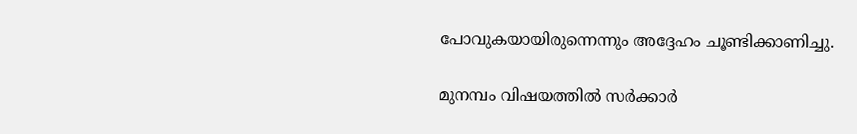പോവുകയായിരുന്നെന്നും അദ്ദേഹം ചൂണ്ടിക്കാണിച്ചു.

മുനമ്പം വിഷയത്തിൽ സർക്കാർ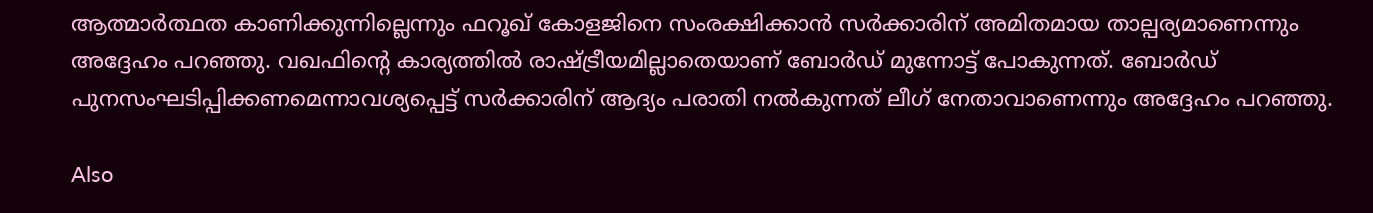ആത്മാർത്ഥത കാണിക്കുന്നില്ലെന്നും ഫറൂഖ് കോളജിനെ സംരക്ഷിക്കാൻ സർക്കാരിന് അമിതമായ താല്പര്യമാണെന്നും അദ്ദേഹം പറഞ്ഞു. വഖഫിൻ്റെ കാര്യത്തിൽ രാഷ്ട്രീയമില്ലാതെയാണ് ബോർഡ് മുന്നോട്ട് പോകുന്നത്. ബോർഡ് പുനസംഘടിപ്പിക്കണമെന്നാവശ്യപ്പെട്ട് സർക്കാരിന് ആദ്യം പരാതി നൽകുന്നത് ലീഗ് നേതാവാണെന്നും അദ്ദേഹം പറഞ്ഞു.

Also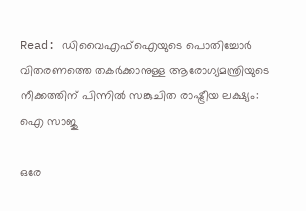Read: ഡിവൈഎഫ്ഐയുടെ പൊതിച്ചോർ വിതരണത്തെ തകർക്കാനുള്ള ആരോഗ്യമന്ത്രിയുടെ നീക്കത്തിന് പിന്നിൽ സങ്കുചിത രാഷ്ട്രീയ ലക്ഷ്യം: ഐ സാജു

ഒരേ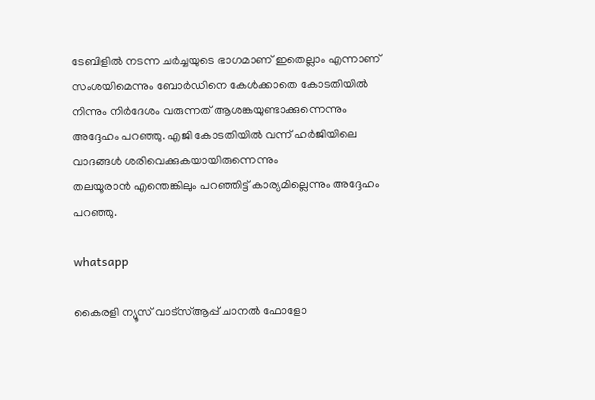ടേബിളിൽ നടന്ന ചർച്ചയുടെ ഭാഗമാണ് ഇതെല്ലാം എന്നാണ് സംശയിമെന്നും ബോർഡിനെ കേൾക്കാതെ കോടതിയിൽ നിന്നും നിർദേശം വരുന്നത് ആശങ്കയുണ്ടാക്കുന്നെന്നും അദ്ദേഹം പറഞ്ഞു. എജി കോടതിയിൽ വന്ന് ഹർജിയിലെ വാദങ്ങൾ ശരിവെക്കുകയായിരുന്നെന്നും
തലയൂരാൻ എന്തെങ്കിലും പറഞ്ഞിട്ട് കാര്യമില്ലെന്നും അദ്ദേഹം പറഞ്ഞു.

whatsapp

കൈരളി ന്യൂസ് വാട്‌സ്ആപ്പ് ചാനല്‍ ഫോളോ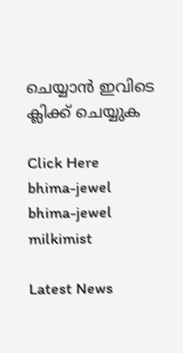ചെയ്യാന്‍ ഇവിടെ ക്ലിക്ക് ചെയ്യുക

Click Here
bhima-jewel
bhima-jewel
milkimist

Latest News